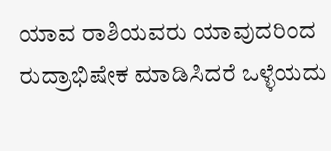ಯಾವ ರಾಶಿಯವರು ಯಾವುದರಿಂದ ರುದ್ರಾಭಿಷೇಕ ಮಾಡಿಸಿದರೆ ಒಳ್ಳೆಯದು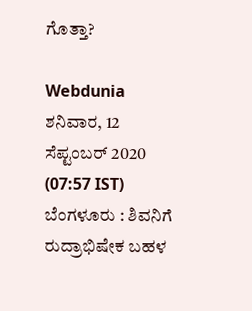ಗೊತ್ತಾ?

Webdunia
ಶನಿವಾರ, 12 ಸೆಪ್ಟಂಬರ್ 2020 (07:57 IST)
ಬೆಂಗಳೂರು : ಶಿವನಿಗೆ ರುದ್ರಾಭಿಷೇಕ ಬಹಳ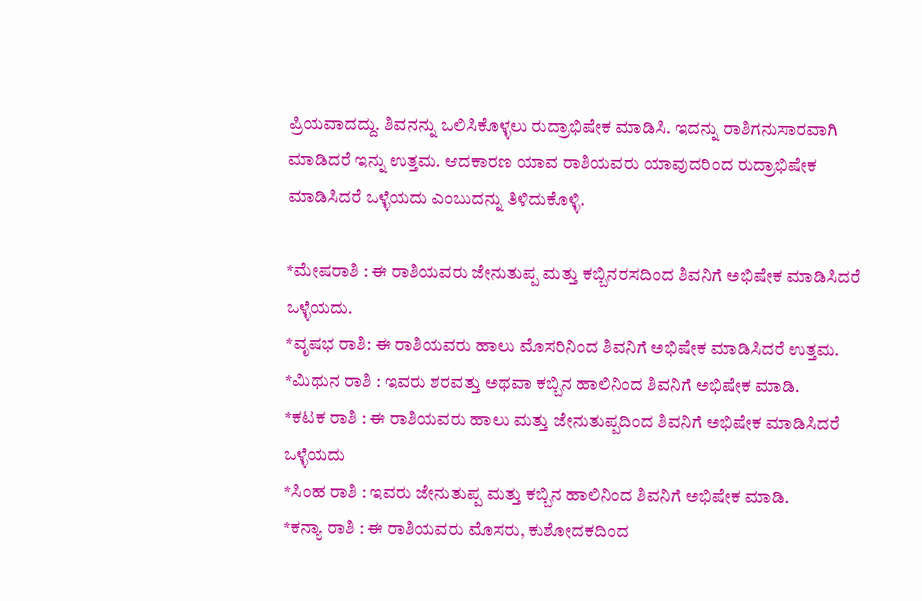ಪ್ರಿಯವಾದದ್ದು. ಶಿವನನ್ನು ಒಲಿಸಿಕೊಳ್ಳಲು ರುದ್ರಾಭಿಷೇಕ ಮಾಡಿಸಿ. ಇದನ್ನು ರಾಶಿಗನುಸಾರವಾಗಿ ಮಾಡಿದರೆ ಇನ್ನು ಉತ್ತಮ. ಆದಕಾರಣ ಯಾವ ರಾಶಿಯವರು ಯಾವುದರಿಂದ ರುದ್ರಾಭಿಷೇಕ ಮಾಡಿಸಿದರೆ ಒಳ್ಳೆಯದು ಎಂಬುದನ್ನು ತಿಳಿದುಕೊಳ್ಳಿ.

*ಮೇಷರಾಶಿ : ಈ ರಾಶಿಯವರು ಜೇನುತುಪ್ಪ ಮತ್ತು ಕಬ್ಬಿನರಸದಿಂದ ಶಿವನಿಗೆ ಅಭಿಷೇಕ ಮಾಡಿಸಿದರೆ ಒಳ್ಳೆಯದು.
*ವೃಷಭ ರಾಶಿ: ಈ ರಾಶಿಯವರು ಹಾಲು ಮೊಸರಿನಿಂದ ಶಿವನಿಗೆ ಅಭಿಷೇಕ ಮಾಡಿಸಿದರೆ ಉತ್ತಮ.
*ಮಿಥುನ ರಾಶಿ : ಇವರು ಶರವತ್ತು ಅಥವಾ ಕಬ್ಬಿನ ಹಾಲಿನಿಂದ ಶಿವನಿಗೆ ಅಭಿಷೇಕ ಮಾಡಿ.
*ಕಟಕ ರಾಶಿ : ಈ ರಾಶಿಯವರು ಹಾಲು ಮತ್ತು ಜೇನುತುಪ್ಪದಿಂದ ಶಿವನಿಗೆ ಅಭಿಷೇಕ ಮಾಡಿಸಿದರೆ ಒಳ್ಳೆಯದು
*ಸಿಂಹ ರಾಶಿ : ಇವರು ಜೇನುತುಪ್ಪ ಮತ್ತು ಕಬ್ಬಿನ ಹಾಲಿನಿಂದ ಶಿವನಿಗೆ ಅಭಿಷೇಕ ಮಾಡಿ.
*ಕನ್ಯಾ ರಾಶಿ : ಈ ರಾಶಿಯವರು ಮೊಸರು, ಕುಶೋದಕದಿಂದ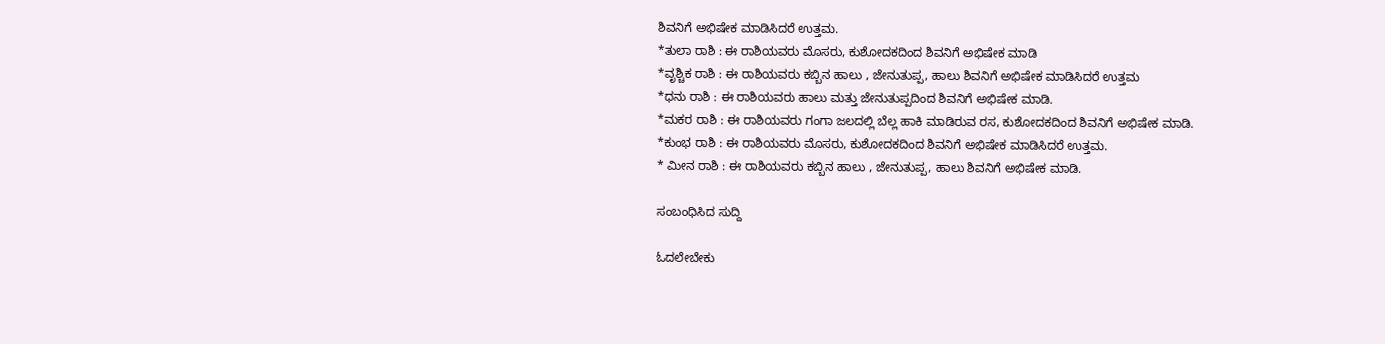ಶಿವನಿಗೆ ಅಭಿಷೇಕ ಮಾಡಿಸಿದರೆ ಉತ್ತಮ.
*ತುಲಾ ರಾಶಿ : ಈ ರಾಶಿಯವರು ಮೊಸರು, ಕುಶೋದಕದಿಂದ ಶಿವನಿಗೆ ಅಭಿಷೇಕ ಮಾಡಿ
*ವೃಶ್ಚಿಕ ರಾಶಿ : ಈ ರಾಶಿಯವರು ಕಬ್ಬಿನ ಹಾಲು , ಜೇನುತುಪ್ಪ, ಹಾಲು ಶಿವನಿಗೆ ಅಭಿಷೇಕ ಮಾಡಿಸಿದರೆ ಉತ್ತಮ
*ಧನು ರಾಶಿ : ಈ ರಾಶಿಯವರು ಹಾಲು ಮತ್ತು ಜೇನುತುಪ್ಪದಿಂದ ಶಿವನಿಗೆ ಅಭಿಷೇಕ ಮಾಡಿ.
*ಮಕರ ರಾಶಿ : ಈ ರಾಶಿಯವರು ಗಂಗಾ ಜಲದಲ್ಲಿ ಬೆಲ್ಲ ಹಾಕಿ ಮಾಡಿರುವ ರಸ, ಕುಶೋದಕದಿಂದ ಶಿವನಿಗೆ ಅಭಿಷೇಕ ಮಾಡಿ.
*ಕುಂಭ ರಾಶಿ : ಈ ರಾಶಿಯವರು ಮೊಸರು, ಕುಶೋದಕದಿಂದ ಶಿವನಿಗೆ ಅಭಿಷೇಕ ಮಾಡಿಸಿದರೆ ಉತ್ತಮ.
* ಮೀನ ರಾಶಿ : ಈ ರಾಶಿಯವರು ಕಬ್ಬಿನ ಹಾಲು , ಜೇನುತುಪ್ಪ, ಹಾಲು ಶಿವನಿಗೆ ಅಭಿಷೇಕ ಮಾಡಿ.

ಸಂಬಂಧಿಸಿದ ಸುದ್ದಿ

ಓದಲೇಬೇಕು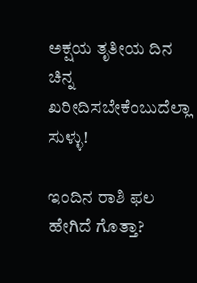ಅಕ್ಷಯ ತೃತೀಯ ದಿನ ಚಿನ್ನ ಖರೀದಿಸಬೇಕೆಂಬುದೆಲ್ಲಾ ಸುಳ್ಳು!

ಇಂದಿನ ರಾಶಿ ಫಲ ಹೇಗಿದೆ ಗೊತ್ತಾ?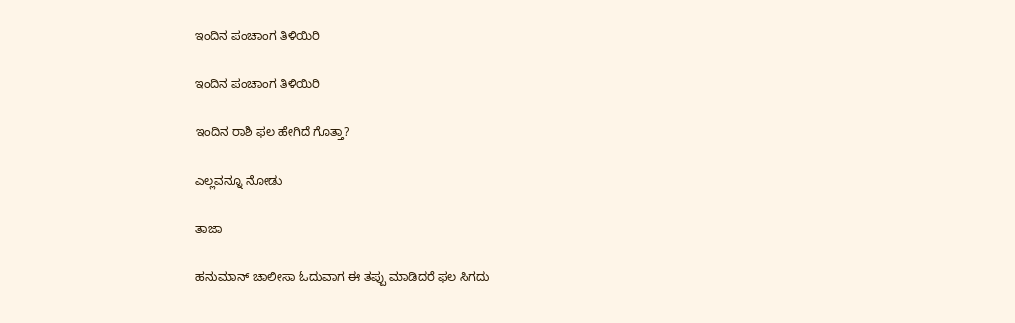ಇಂದಿನ ಪಂಚಾಂಗ ತಿಳಿಯಿರಿ

ಇಂದಿನ ಪಂಚಾಂಗ ತಿಳಿಯಿರಿ

ಇಂದಿನ ರಾಶಿ ಫಲ ಹೇಗಿದೆ ಗೊತ್ತಾ?

ಎಲ್ಲವನ್ನೂ ನೋಡು

ತಾಜಾ

ಹನುಮಾನ್ ಚಾಲೀಸಾ ಓದುವಾಗ ಈ ತಪ್ಪು ಮಾಡಿದರೆ ಫಲ ಸಿಗದು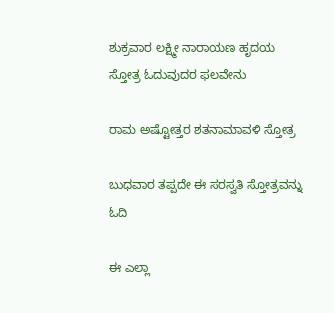ಶುಕ್ರವಾರ ಲಕ್ಷ್ಮೀ ನಾರಾಯಣ ಹೃದಯ ಸ್ತೋತ್ರ ಓದುವುದರ ಫಲವೇನು

ರಾಮ ಅಷ್ಟೋತ್ತರ ಶತನಾಮಾವಳಿ ಸ್ತೋತ್ರ

ಬುಧವಾರ ತಪ್ಪದೇ ಈ ಸರಸ್ವತಿ ಸ್ತೋತ್ರವನ್ನು ಓದಿ

ಈ ಎಲ್ಲಾ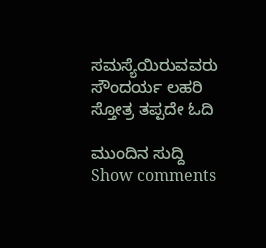ಸಮಸ್ಯೆಯಿರುವವರು ಸೌಂದರ್ಯ ಲಹರಿ ಸ್ತೋತ್ರ ತಪ್ಪದೇ ಓದಿ

ಮುಂದಿನ ಸುದ್ದಿ
Show comments